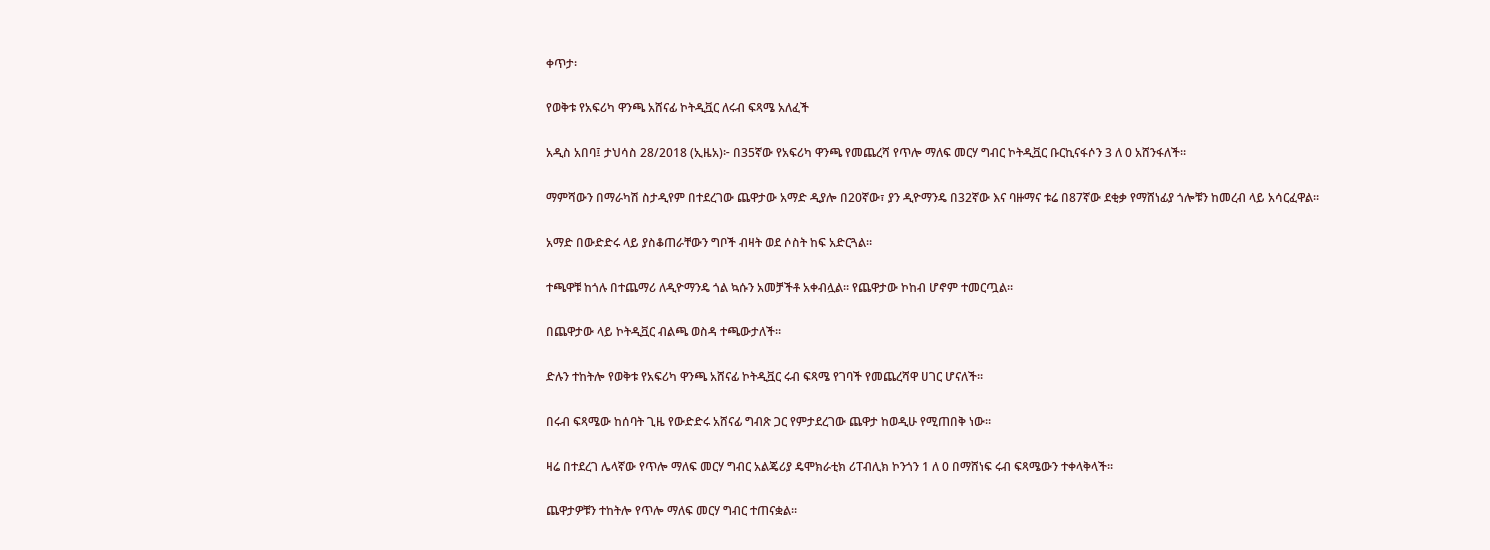ቀጥታ፡

የወቅቱ የአፍሪካ ዋንጫ አሸናፊ ኮትዲቯር ለሩብ ፍጻሜ አለፈች

አዲስ አበባ፤ ታህሳስ 28/2018 (ኢዜአ)፦ በ35ኛው የአፍሪካ ዋንጫ የመጨረሻ የጥሎ ማለፍ መርሃ ግብር ኮትዲቯር ቡርኪናፋሶን 3 ለ 0 አሸንፋለች።

ማምሻውን በማራካሽ ስታዲየም በተደረገው ጨዋታው አማድ ዲያሎ በ20ኛው፣ ያን ዲዮማንዴ በ32ኛው እና ባዙማና ቱሬ በ87ኛው ደቂቃ የማሸነፊያ ጎሎቹን ከመረብ ላይ አሳርፈዋል።

አማድ በውድድሩ ላይ ያስቆጠራቸውን ግቦች ብዛት ወደ ሶስት ከፍ አድርጓል።

ተጫዋቹ ከጎሉ በተጨማሪ ለዲዮማንዴ ጎል ኳሱን አመቻችቶ አቀብሏል። የጨዋታው ኮከብ ሆኖም ተመርጧል።

በጨዋታው ላይ ኮትዲቯር ብልጫ ወስዳ ተጫውታለች።

ድሉን ተከትሎ የወቅቱ የአፍሪካ ዋንጫ አሸናፊ ኮትዲቯር ሩብ ፍጻሜ የገባች የመጨረሻዋ ሀገር ሆናለች።

በሩብ ፍጻሜው ከሰባት ጊዜ የውድድሩ አሸናፊ ግብጽ ጋር የምታደረገው ጨዋታ ከወዲሁ የሚጠበቅ ነው።

ዛሬ በተደረገ ሌላኛው የጥሎ ማለፍ መርሃ ግብር አልጄሪያ ዴሞክራቲክ ሪፐብሊክ ኮንጎን 1 ለ 0 በማሸነፍ ሩብ ፍጻሜውን ተቀላቅላች።

ጨዋታዎቹን ተከትሎ የጥሎ ማለፍ መርሃ ግብር ተጠናቋል።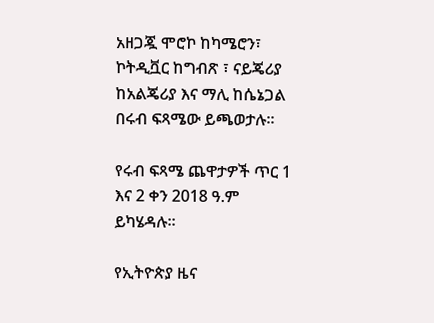አዘጋጇ ሞሮኮ ከካሜሮን፣ ኮትዲቯር ከግብጽ ፣ ናይጄሪያ ከአልጄሪያ እና ማሊ ከሴኔጋል በሩብ ፍጻሜው ይጫወታሉ።

የሩብ ፍጻሜ ጨዋታዎች ጥር 1 እና 2 ቀን 2018 ዓ.ም ይካሄዳሉ።

የኢትዮጵያ ዜና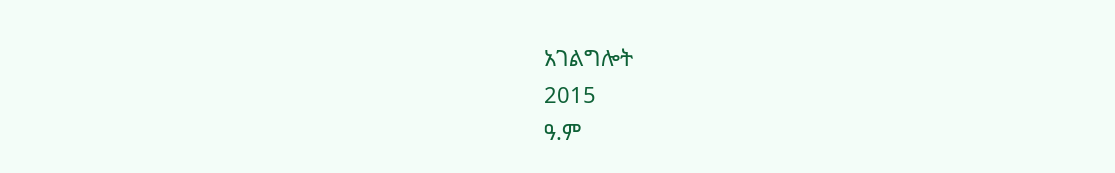አገልግሎት
2015
ዓ.ም